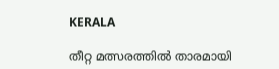KERALA

തീറ്റ മത്സരത്തിൽ താരമായി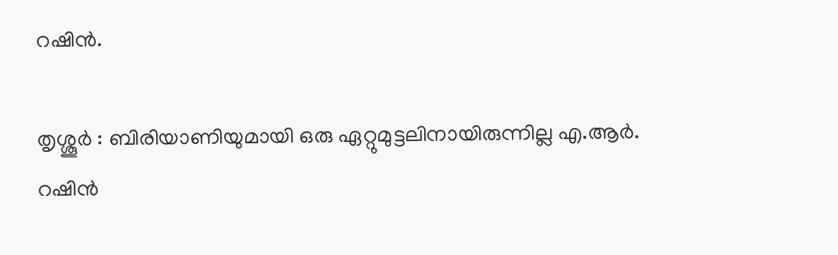റഷിൻ.

തൃശ്ശൂർ : ബിരിയാണിയുമായി ഒരു ഏറ്റുമുട്ടലിനായിരുന്നില്ല എ.ആർ. റഷിൻ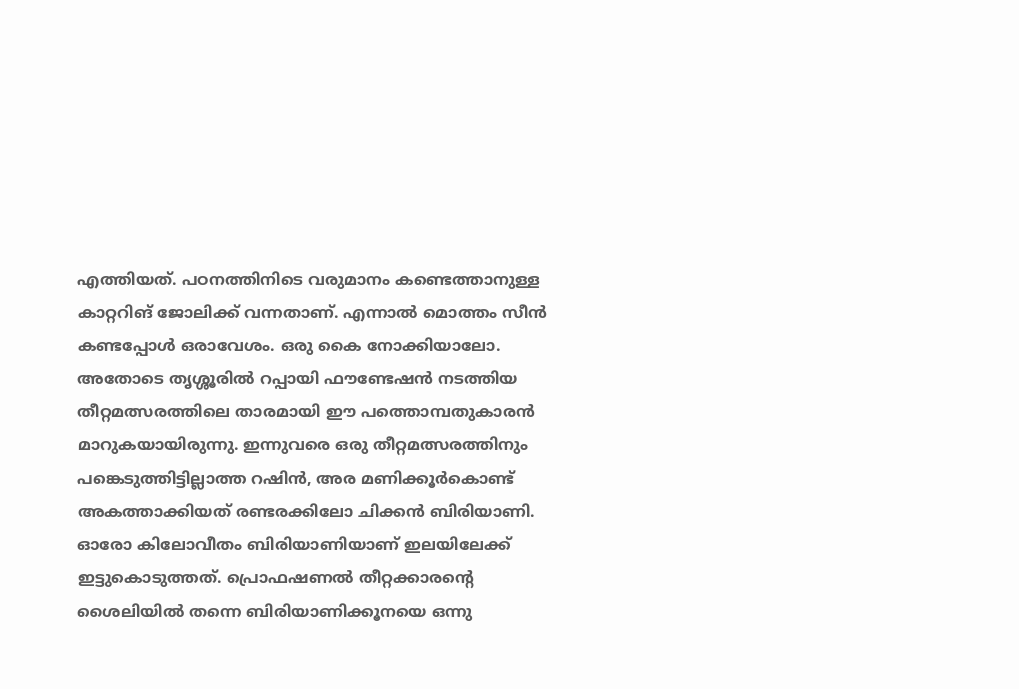എത്തിയത്. പഠനത്തിനിടെ വരുമാനം കണ്ടെത്താനുള്ള കാറ്ററിങ് ജോലിക്ക് വന്നതാണ്. എന്നാൽ മൊത്തം സീൻ കണ്ടപ്പോൾ ഒരാവേശം. ഒരു കൈ നോക്കിയാലോ. അതോടെ തൃശ്ശൂരിൽ റപ്പായി ഫൗണ്ടേഷൻ നടത്തിയ തീറ്റമത്സരത്തിലെ താരമായി ഈ പത്തൊമ്പതുകാരൻ മാറുകയായിരുന്നു. ഇന്നുവരെ ഒരു തീറ്റമത്സരത്തിനും പങ്കെടുത്തിട്ടില്ലാത്ത റഷിൻ, അര മണിക്കൂർകൊണ്ട് അകത്താക്കിയത് രണ്ടരക്കിലോ ചിക്കൻ ബിരിയാണി.
ഓരോ കിലോവീതം ബിരിയാണിയാണ് ഇലയിലേക്ക് ഇട്ടുകൊടുത്തത്. പ്രൊഫഷണൽ തീറ്റക്കാരന്റെ ശൈലിയിൽ തന്നെ ബിരിയാണിക്കൂനയെ ഒന്നു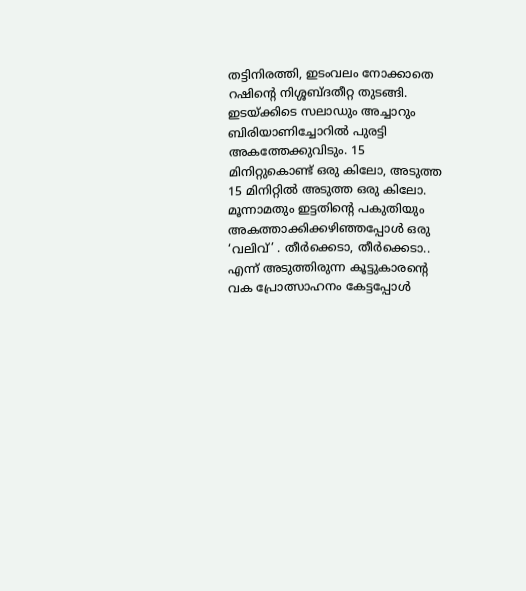തട്ടിനിരത്തി, ഇടംവലം നോക്കാതെ റഷിന്റെ നിശ്ശബ്ദതീറ്റ തുടങ്ങി. ഇടയ്ക്കിടെ സലാഡും അച്ചാറും ബിരിയാണിച്ചോറിൽ പുരട്ടി അകത്തേക്കുവിടും. 15 മിനിറ്റുകൊണ്ട് ഒരു കിലോ, അടുത്ത 15 മിനിറ്റിൽ അടുത്ത ഒരു കിലോ. മൂന്നാമതും ഇട്ടതിന്റെ പകുതിയും അകത്താക്കിക്കഴിഞ്ഞപ്പോൾ ഒരു ‘വലിവ്’ . തീർക്കെടാ, തീർക്കെടാ.. എന്ന് അടുത്തിരുന്ന കൂട്ടുകാരന്റെ വക പ്രോത്സാഹനം കേട്ടപ്പോൾ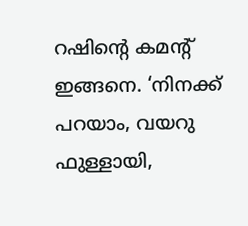റഷിന്റെ കമന്റ് ഇങ്ങനെ. ‘നിനക്ക് പറയാം, വയറു ഫുള്ളായി,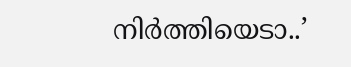നിർത്തിയെടാ..’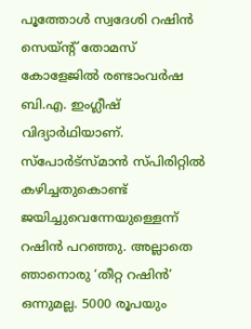പൂത്തോൾ സ്വദേശി റഷിൻ സെയ്ന്റ് തോമസ് കോളേജിൽ രണ്ടാംവർഷ ബി.എ. ഇംഗ്ലീഷ് വിദ്യാർഥിയാണ്. സ്പോർട്‌സ്‌മാൻ സ്പിരിറ്റിൽ കഴിച്ചതുകൊണ്ട് ജയിച്ചുവെന്നേയുള്ളെന്ന് റഷിൻ പറഞ്ഞു. അല്ലാതെ ഞാനൊരു ‘തീറ്റ റഷിൻ’ ഒന്നുമല്ല. 5000 രൂപയും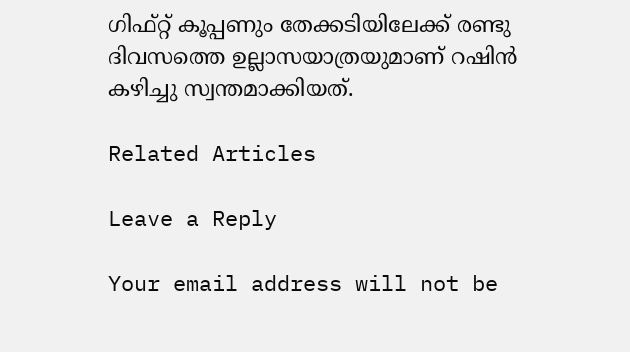ഗിഫ്റ്റ് കൂപ്പണും തേക്കടിയിലേക്ക് രണ്ടു ദിവസത്തെ ഉല്ലാസയാത്രയുമാണ് റഷിൻ കഴിച്ചു സ്വന്തമാക്കിയത്.

Related Articles

Leave a Reply

Your email address will not be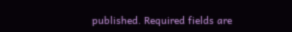published. Required fields are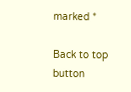marked *

Back to top button